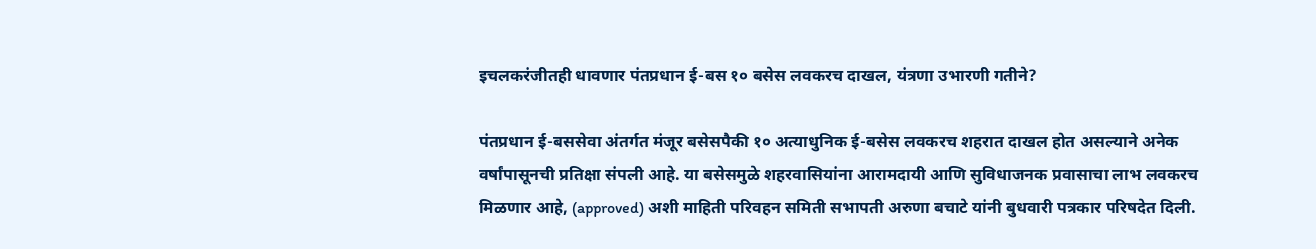इचलकरंजीतही धावणार पंतप्रधान ई-बस १० बसेस लवकरच दाखल, यंत्रणा उभारणी गतीने?

पंतप्रधान ई-बससेवा अंतर्गत मंजूर बसेसपैकी १० अत्याधुनिक ई-बसेस लवकरच शहरात दाखल होत असल्याने अनेक वर्षांपासूनची प्रतिक्षा संपली आहे. या बसेसमुळे शहरवासियांना आरामदायी आणि सुविधाजनक प्रवासाचा लाभ लवकरच मिळणार आहे, (approved) अशी माहिती परिवहन समिती सभापती अरुणा बचाटे यांनी बुधवारी पत्रकार परिषदेत दिली.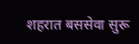शहरात बससेवा सुरू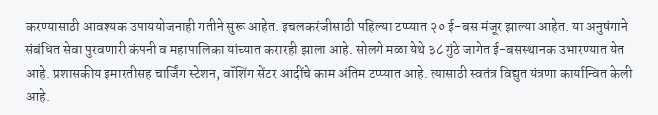करण्यासाठी आवश्यक उपाययोजनाही गतीने सुरू आहेत. इचलकरंजीसाठी पहिल्या टप्प्यात २० ई-बस मंजूर झाल्या आहेत. या अनुषंगाने संबंधित सेवा पुरवणारी कंपनी व महापालिका यांच्यात करारही झाला आहे. सोलगे मळा येथे ३८ गुंठे जागेत ई-बसस्थानक उभारण्यात येत आहे. प्रशासकीय इमारतीसह चार्जिंग स्टेशन, वॉशिंग सेंटर आदींचे काम अंतिम टप्प्यात आहे. त्यासाठी स्वतंत्र विद्युत यंत्रणा कार्यान्वित केली आहे.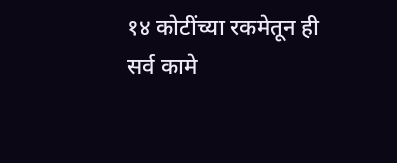१४ कोटींच्या रकमेतून ही सर्व कामे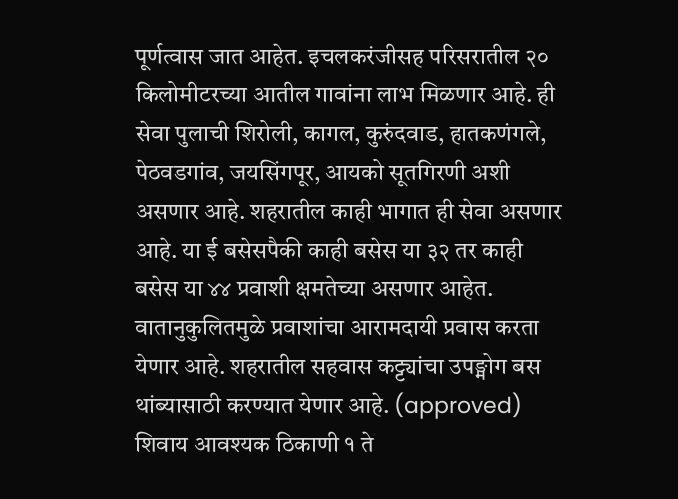पूर्णत्वास जात आहेत. इचलकरंजीसह परिसरातील २० किलोमीटरच्या आतील गावांना लाभ मिळणार आहे. ही सेवा पुलाची शिरोली, कागल, कुरुंदवाड, हातकणंगले, पेठवडगांव, जयसिंगपूर, आयको सूतगिरणी अशी असणार आहे. शहरातील काही भागात ही सेवा असणार आहे. या ई बसेसपैकी काही बसेस या ३२ तर काही बसेस या ४४ प्रवाशी क्षमतेच्या असणार आहेत. वातानुकुलितमुळे प्रवाशांचा आरामदायी प्रवास करता येणार आहे. शहरातील सहवास कट्ट्यांचा उपङ्मोग बस थांब्यासाठी करण्यात येणार आहे. (approved) शिवाय आवश्यक ठिकाणी १ ते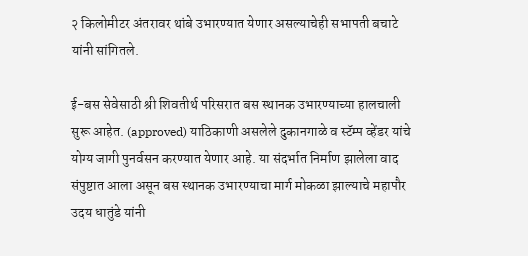२ किलोमीटर अंतरावर थांबे उभारण्यात येणार असल्याचेही सभापती बचाटे यांनी सांगितले.

ई-बस सेवेसाठी श्री शिवतीर्थ परिसरात बस स्थानक उभारण्याच्या हालचाली सुरू आहेत. (approved) याठिकाणी असलेले दुकानगाळे व स्टॅम्प व्हेंडर यांचे योग्य जागी पुनर्वसन करण्यात येणार आहे. या संदर्भात निर्माण झालेला वाद संपुष्टात आला असून बस स्थानक उभारण्याचा मार्ग मोकळा झाल्याचे महापौर उदय धातुंडे यांनी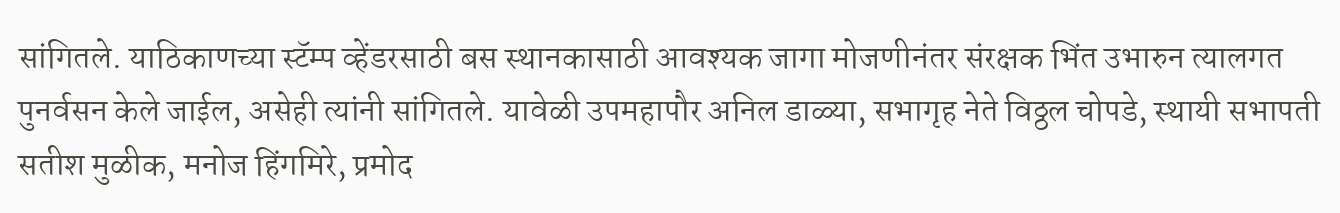सांगितले. याठिकाणच्या स्टॅम्प व्हेंडरसाठी बस स्थानकासाठी आवश्यक जागा मोजणीनंतर संरक्षक भिंत उभारुन त्यालगत पुनर्वसन केले जाईल, असेही त्यांनी सांगितले. यावेळी उपमहापौर अनिल डाळ्या, सभागृह नेते विठ्ठल चोपडे, स्थायी सभापती सतीश मुळीक, मनोज हिंगमिरे, प्रमोद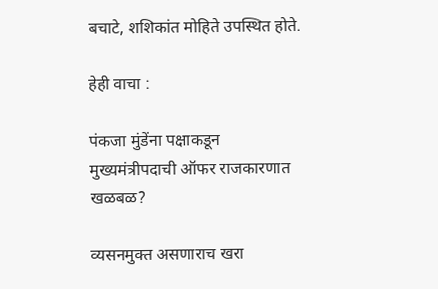बचाटे, शशिकांत मोहिते उपस्थित होते.

हेही वाचा :

पंकजा मुंडेंना पक्षाकडून मुख्यमंत्रीपदाची ऑफर राजकारणात खळबळ?

व्यसनमुक्त असणाराच खरा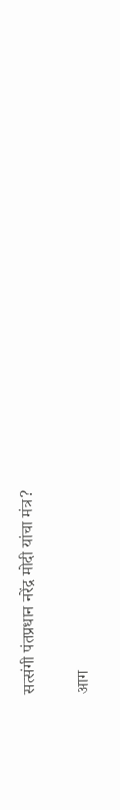सत्संगी पंतप्रधान नरेंद्र मोदी यांचा मंत्र?

आग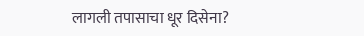लागली तपासाचा धूर दिसेना?